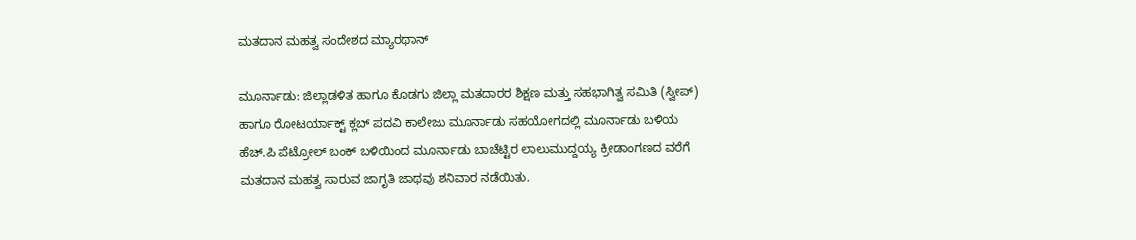ಮತದಾನ ಮಹತ್ವ ಸಂದೇಶದ ಮ್ಯಾರಥಾನ್

ಮೂರ್ನಾಡು: ಜಿಲ್ಲಾಡಳಿತ ಹಾಗೂ ಕೊಡಗು ಜಿಲ್ಲಾ ಮತದಾರರ ಶಿಕ್ಷಣ ಮತ್ತು ಸಹಭಾಗಿತ್ವ ಸಮಿತಿ (ಸ್ವೀಪ್) ಹಾಗೂ ರೋಟರ್ಯಾಕ್ಟ್ ಕ್ಲಬ್ ಪದವಿ ಕಾಲೇಜು ಮೂರ್ನಾಡು ಸಹಯೋಗದಲ್ಲಿ ಮೂರ್ನಾಡು ಬಳಿಯ ಹೆಚ್.ಪಿ ಪೆಟ್ರೋಲ್ ಬಂಕ್ ಬಳಿಯಿಂದ ಮೂರ್ನಾಡು ಬಾಚೆಟ್ಟಿರ ಲಾಲುಮುದ್ದಯ್ಯ ಕ್ರೀಡಾಂಗಣದ ವರೆಗೆ ಮತದಾನ ಮಹತ್ವ ಸಾರುವ ಜಾಗೃತಿ ಜಾಥವು ಶನಿವಾರ ನಡೆಯಿತು.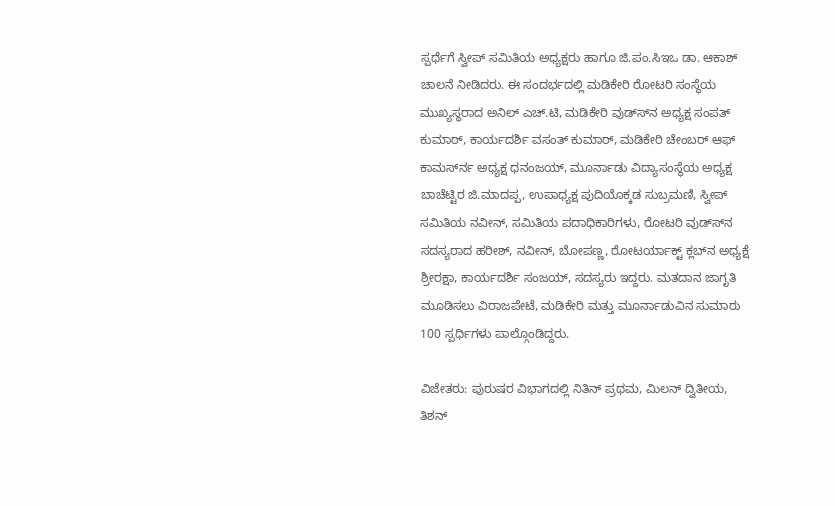ಸ್ಪರ್ಧೆಗೆ ಸ್ವೀಪ್ ಸಮಿತಿಯ ಅಧ್ಯಕ್ಷರು ಹಾಗೂ ಜಿ.ಪಂ.ಸಿಇಒ ಡಾ. ಆಕಾಶ್ ಚಾಲನೆ ನೀಡಿದರು. ಈ ಸಂದರ್ಭದಲ್ಲಿ ಮಡಿಕೇರಿ ರೋಟರಿ ಸಂಸ್ಥೆಯ ಮುಖ್ಯಸ್ಥರಾದ ಅನಿಲ್ ಎಚ್.ಟಿ, ಮಡಿಕೇರಿ ವುಡ್ಸ್‍ನ ಅಧ್ಯಕ್ಷ ಸಂಪತ್ ಕುಮಾರ್, ಕಾರ್ಯದರ್ಶಿ ವಸಂತ್ ಕುಮಾರ್, ಮಡಿಕೇರಿ ಚೇಂಬರ್ ಆಫ್ ಕಾಮರ್ಸ್‍ನ ಅಧ್ಯಕ್ಷ ಧನಂಜಯ್, ಮೂರ್ನಾಡು ವಿದ್ಯಾಸಂಸ್ಥೆಯ ಅಧ್ಯಕ್ಷ ಬಾಚೆಟ್ಟಿರ ಜಿ.ಮಾದಪ್ಪ, ಉಪಾಧ್ಯಕ್ಷ ಪುದಿಯೊಕ್ಕಡ ಸುಬ್ರಮಣಿ, ಸ್ವೀಪ್ ಸಮಿತಿಯ ನವೀನ್, ಸಮಿತಿಯ ಪದಾಧಿಕಾರಿಗಳು, ರೋಟರಿ ವುಡ್ಸ್‍ನ ಸದಸ್ಯರಾದ ಹರೀಶ್, ನವೀನ್, ಬೋಪಣ್ಣ, ರೋಟರ್ಯಾಕ್ಟ್ ಕ್ಲಬ್‍ನ ಅಧ್ಯಕ್ಷೆ ಶ್ರೀರಕ್ಷಾ, ಕಾರ್ಯದರ್ಶಿ ಸಂಜಯ್, ಸದಸ್ಯರು ಇದ್ದರು. ಮತದಾನ ಜಾಗೃತಿ ಮೂಡಿಸಲು ವಿರಾಜಪೇಟೆ, ಮಡಿಕೇರಿ ಮತ್ತು ಮೂರ್ನಾಡುವಿನ ಸುಮಾರು 100 ಸ್ಪರ್ಧಿಗಳು ಪಾಲ್ಗೊಂಡಿದ್ದರು.

ವಿಜೇತರು: ಪುರುಷರ ವಿಭಾಗದಲ್ಲಿ ನಿತಿನ್ ಪ್ರಥಮ, ಮಿಲನ್ ದ್ವಿತೀಯ, ತಿಶನ್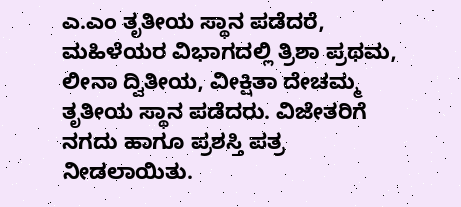ಎ.ಎಂ ತೃತೀಯ ಸ್ಥಾನ ಪಡೆದರೆ, ಮಹಿಳೆಯರ ವಿಭಾಗದಲ್ಲಿ ತ್ರಿಶಾ ಪ್ರಥಮ, ಲೀನಾ ದ್ವಿತೀಯ, ವೀಕ್ಷಿತಾ ದೇಚಮ್ಮ ತೃತೀಯ ಸ್ಥಾನ ಪಡೆದರು. ವಿಜೇತರಿಗೆ ನಗದು ಹಾಗೂ ಪ್ರಶಸ್ತಿ ಪತ್ರ ನೀಡಲಾಯಿತು.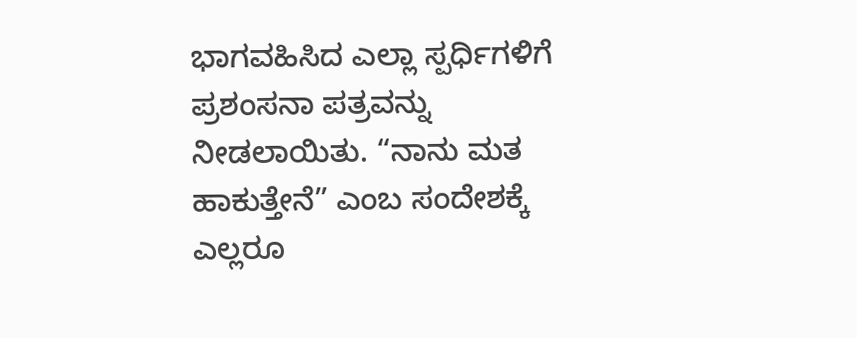ಭಾಗವಹಿಸಿದ ಎಲ್ಲಾ ಸ್ಪರ್ಧಿಗಳಿಗೆ ಪ್ರಶಂಸನಾ ಪತ್ರವನ್ನು ನೀಡಲಾಯಿತು. “ನಾನು ಮತ ಹಾಕುತ್ತೇನೆ” ಎಂಬ ಸಂದೇಶಕ್ಕೆ ಎಲ್ಲರೂ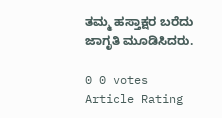ತಮ್ಮ ಹಸ್ತಾಕ್ಷರ ಬರೆದು ಜಾಗೃತಿ ಮೂಡಿಸಿದರು.

0 0 votes
Article Rating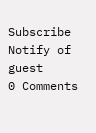Subscribe
Notify of
guest
0 Comments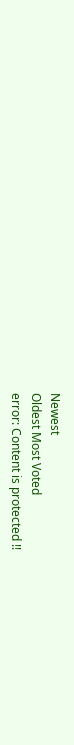Newest
Oldest Most Voted
error: Content is protected !!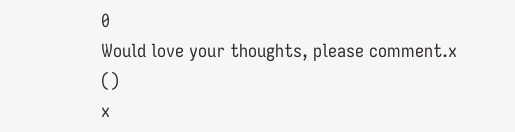0
Would love your thoughts, please comment.x
()
x